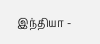இந்தியா -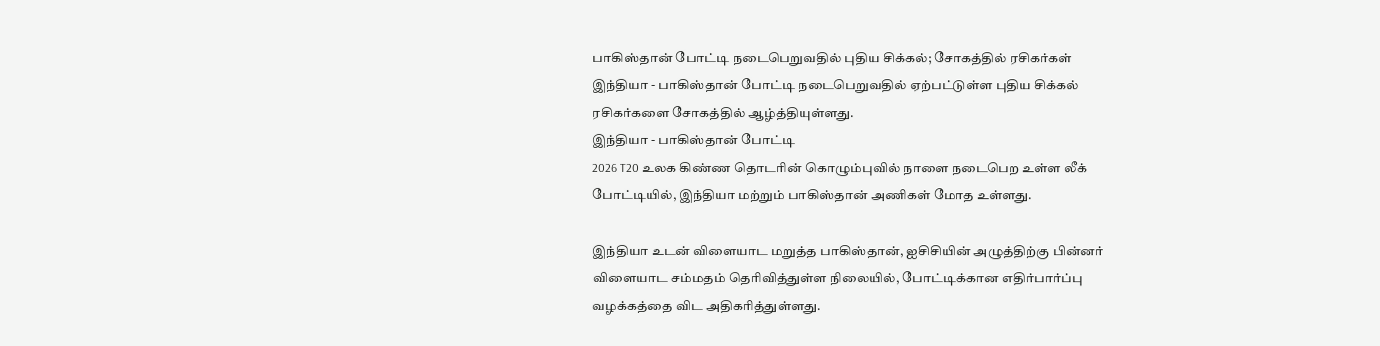பாகிஸ்தான் போட்டி நடைபெறுவதில் புதிய சிக்கல்; சோகத்தில் ரசிகர்கள்
இந்தியா - பாகிஸ்தான் போட்டி நடைபெறுவதில் ஏற்பட்டுள்ள புதிய சிக்கல் ரசிகர்களை சோகத்தில் ஆழ்த்தியுள்ளது.
இந்தியா - பாகிஸ்தான் போட்டி
2026 T20 உலக கிண்ண தொடரின் கொழும்புவில் நாளை நடைபெற உள்ள லீக் போட்டியில், இந்தியா மற்றும் பாகிஸ்தான் அணிகள் மோத உள்ளது.

இந்தியா உடன் விளையாட மறுத்த பாகிஸ்தான், ஐசிசியின் அழுத்திற்கு பின்னர் விளையாட சம்மதம் தெரிவித்துள்ள நிலையில், போட்டிக்கான எதிர்பார்ப்பு வழக்கத்தை விட அதிகரித்துள்ளது.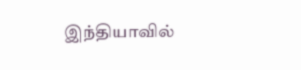இந்தியாவில்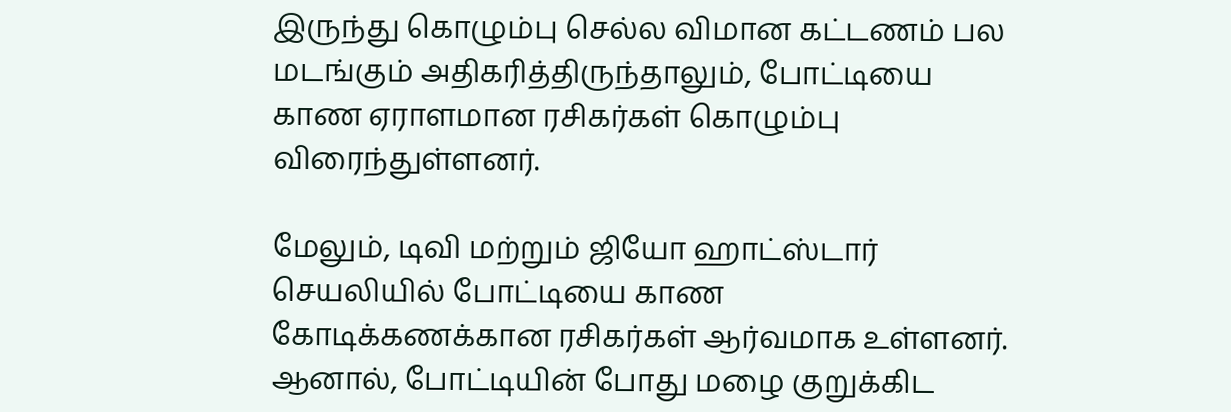இருந்து கொழும்பு செல்ல விமான கட்டணம் பல மடங்கும் அதிகரித்திருந்தாலும், போட்டியை காண ஏராளமான ரசிகர்கள் கொழும்பு விரைந்துள்ளனர்.

மேலும், டிவி மற்றும் ஜியோ ஹாட்ஸ்டார் செயலியில் போட்டியை காண கோடிக்கணக்கான ரசிகர்கள் ஆர்வமாக உள்ளனர்.
ஆனால், போட்டியின் போது மழை குறுக்கிட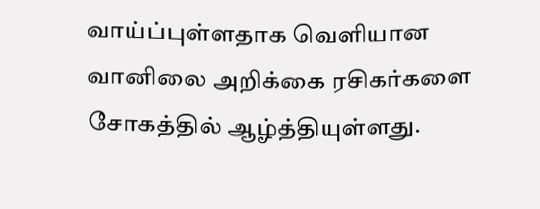வாய்ப்புள்ளதாக வெளியான வானிலை அறிக்கை ரசிகர்களை சோகத்தில் ஆழ்த்தியுள்ளது.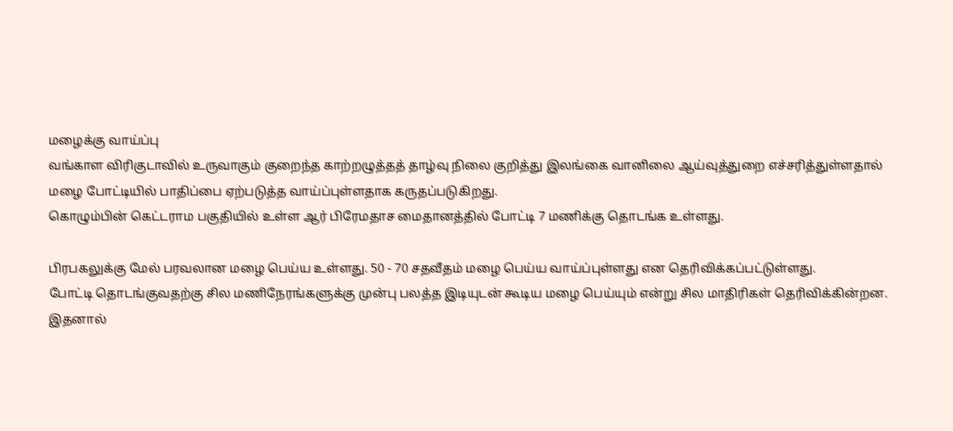மழைக்கு வாய்ப்பு
வங்காள விரிகுடாவில் உருவாகும் குறைந்த காற்றழுத்தத் தாழ்வு நிலை குறித்து இலங்கை வானிலை ஆய்வுத்துறை எச்சரித்துள்ளதால் மழை போட்டியில் பாதிப்பை ஏற்படுத்த வாய்ப்புள்ளதாக கருதப்படுகிறது.
கொழும்பின் கெட்டராம பகுதியில் உள்ள ஆர் பிரேமதாச மைதானத்தில் போட்டி 7 மணிக்கு தொடங்க உள்ளது.

பிரபகலுக்கு மேல் பரவலான மழை பெய்ய உள்ளது. 50 - 70 சதவீதம் மழை பெய்ய வாய்ப்புள்ளது என தெரிவிக்கப்பட்டுள்ளது.
போட்டி தொடங்குவதற்கு சில மணிநேரங்களுக்கு முன்பு பலத்த இடியுடன் கூடிய மழை பெய்யும் என்று சில மாதிரிகள் தெரிவிக்கின்றன.
இதனால்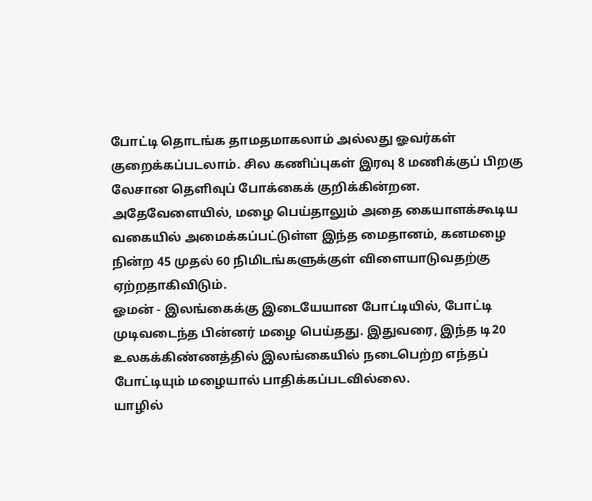போட்டி தொடங்க தாமதமாகலாம் அல்லது ஓவர்கள் குறைக்கப்படலாம். சில கணிப்புகள் இரவு 8 மணிக்குப் பிறகு லேசான தெளிவுப் போக்கைக் குறிக்கின்றன.
அதேவேளையில், மழை பெய்தாலும் அதை கையாளக்கூடிய வகையில் அமைக்கப்பட்டுள்ள இந்த மைதானம், கனமழை நின்ற 45 முதல் 60 நிமிடங்களுக்குள் விளையாடுவதற்கு ஏற்றதாகிவிடும்.
ஓமன் - இலங்கைக்கு இடையேயான போட்டியில், போட்டி முடிவடைந்த பின்னர் மழை பெய்தது. இதுவரை, இந்த டி20 உலகக்கிண்ணத்தில் இலங்கையில் நடைபெற்ற எந்தப் போட்டியும் மழையால் பாதிக்கப்படவில்லை.
யாழில்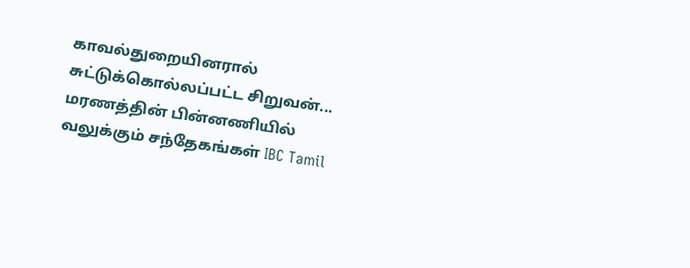காவல்துறையினரால் சுட்டுக்கொல்லப்பட்ட சிறுவன்... மரணத்தின் பின்னணியில் வலுக்கும் சந்தேகங்கள் IBC Tamil